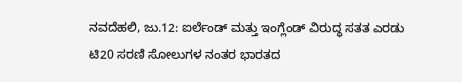ನವದೆಹಲಿ, ಜು.12: ಐರ್ಲೆಂಡ್ ಮತ್ತು ಇಂಗ್ಲೆಂಡ್ ವಿರುದ್ಧ ಸತತ ಎರಡು ಟಿ20 ಸರಣಿ ಸೋಲುಗಳ ನಂತರ ಭಾರತದ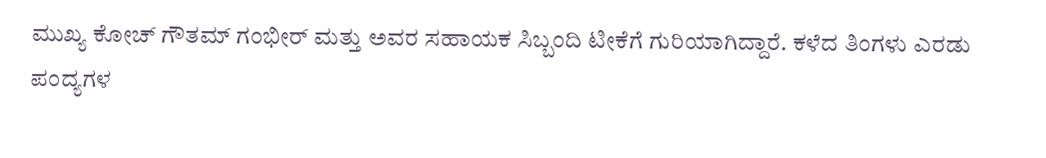ಮುಖ್ಯ ಕೋಚ್ ಗೌತಮ್ ಗಂಭೀರ್ ಮತ್ತು ಅವರ ಸಹಾಯಕ ಸಿಬ್ಬಂದಿ ಟೀಕೆಗೆ ಗುರಿಯಾಗಿದ್ದಾರೆ. ಕಳೆದ ತಿಂಗಳು ಎರಡು ಪಂದ್ಯಗಳ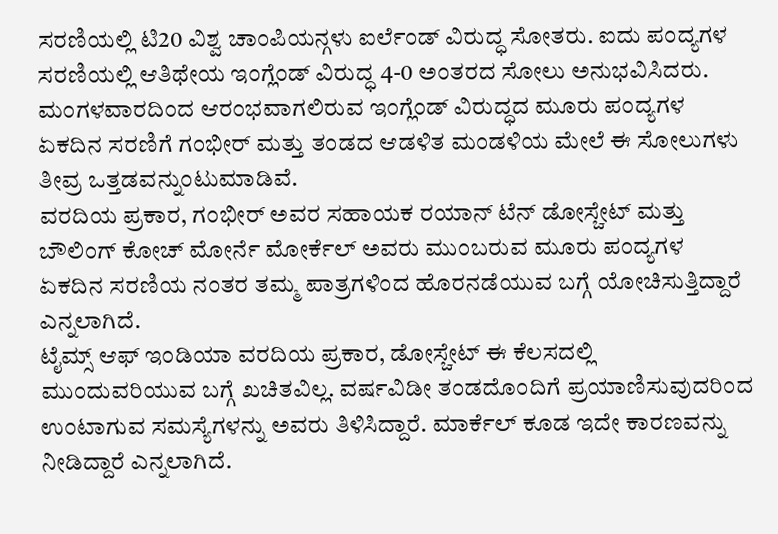ಸರಣಿಯಲ್ಲಿ ಟಿ20 ವಿಶ್ವ ಚಾಂಪಿಯನ್ಗಳು ಐರ್ಲೆಂಡ್ ವಿರುದ್ಧ ಸೋತರು. ಐದು ಪಂದ್ಯಗಳ ಸರಣಿಯಲ್ಲಿ ಆತಿಥೇಯ ಇಂಗ್ಲೆಂಡ್ ವಿರುದ್ಧ 4-0 ಅಂತರದ ಸೋಲು ಅನುಭವಿಸಿದರು. ಮಂಗಳವಾರದಿಂದ ಆರಂಭವಾಗಲಿರುವ ಇಂಗ್ಲೆಂಡ್ ವಿರುದ್ಧದ ಮೂರು ಪಂದ್ಯಗಳ ಏಕದಿನ ಸರಣಿಗೆ ಗಂಭೀರ್ ಮತ್ತು ತಂಡದ ಆಡಳಿತ ಮಂಡಳಿಯ ಮೇಲೆ ಈ ಸೋಲುಗಳು ತೀವ್ರ ಒತ್ತಡವನ್ನುಂಟುಮಾಡಿವೆ.
ವರದಿಯ ಪ್ರಕಾರ, ಗಂಭೀರ್ ಅವರ ಸಹಾಯಕ ರಯಾನ್ ಟೆನ್ ಡೋಸ್ಚೇಟ್ ಮತ್ತು ಬೌಲಿಂಗ್ ಕೋಚ್ ಮೋರ್ನೆ ಮೋರ್ಕೆಲ್ ಅವರು ಮುಂಬರುವ ಮೂರು ಪಂದ್ಯಗಳ ಏಕದಿನ ಸರಣಿಯ ನಂತರ ತಮ್ಮ ಪಾತ್ರಗಳಿಂದ ಹೊರನಡೆಯುವ ಬಗ್ಗೆ ಯೋಚಿಸುತ್ತಿದ್ದಾರೆ ಎನ್ನಲಾಗಿದೆ.
ಟೈಮ್ಸ್ ಆಫ್ ಇಂಡಿಯಾ ವರದಿಯ ಪ್ರಕಾರ, ಡೋಸ್ಚೇಟ್ ಈ ಕೆಲಸದಲ್ಲಿ ಮುಂದುವರಿಯುವ ಬಗ್ಗೆ ಖಚಿತವಿಲ್ಲ. ವರ್ಷವಿಡೀ ತಂಡದೊಂದಿಗೆ ಪ್ರಯಾಣಿಸುವುದರಿಂದ ಉಂಟಾಗುವ ಸಮಸ್ಯೆಗಳನ್ನು ಅವರು ತಿಳಿಸಿದ್ದಾರೆ. ಮಾರ್ಕೆಲ್ ಕೂಡ ಇದೇ ಕಾರಣವನ್ನು ನೀಡಿದ್ದಾರೆ ಎನ್ನಲಾಗಿದೆ.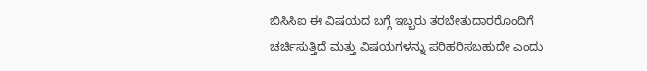ಬಿಸಿಸಿಐ ಈ ವಿಷಯದ ಬಗ್ಗೆ ಇಬ್ಬರು ತರಬೇತುದಾರರೊಂದಿಗೆ ಚರ್ಚಿಸುತ್ತಿದೆ ಮತ್ತು ವಿಷಯಗಳನ್ನು ಪರಿಹರಿಸಬಹುದೇ ಎಂದು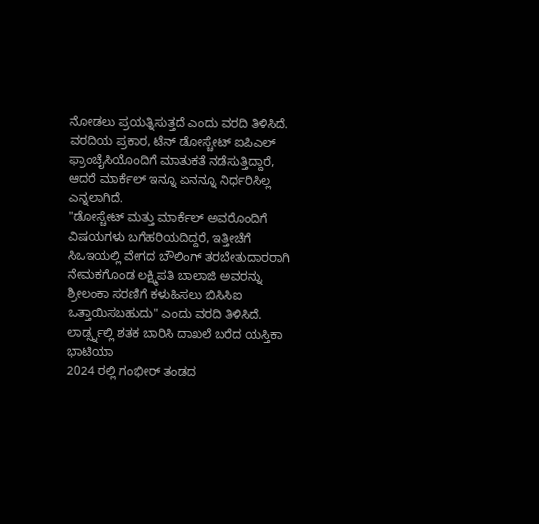ನೋಡಲು ಪ್ರಯತ್ನಿಸುತ್ತದೆ ಎಂದು ವರದಿ ತಿಳಿಸಿದೆ.
ವರದಿಯ ಪ್ರಕಾರ, ಟೆನ್ ಡೋಸ್ಚೇಟ್ ಐಪಿಎಲ್ ಫ್ರಾಂಚೈಸಿಯೊಂದಿಗೆ ಮಾತುಕತೆ ನಡೆಸುತ್ತಿದ್ದಾರೆ, ಆದರೆ ಮಾರ್ಕೆಲ್ ಇನ್ನೂ ಏನನ್ನೂ ನಿರ್ಧರಿಸಿಲ್ಲ ಎನ್ನಲಾಗಿದೆ.
"ಡೋಸ್ಚೇಟ್ ಮತ್ತು ಮಾರ್ಕೆಲ್ ಅವರೊಂದಿಗೆ ವಿಷಯಗಳು ಬಗೆಹರಿಯದಿದ್ದರೆ, ಇತ್ತೀಚೆಗೆ ಸಿಒಇಯಲ್ಲಿ ವೇಗದ ಬೌಲಿಂಗ್ ತರಬೇತುದಾರರಾಗಿ ನೇಮಕಗೊಂಡ ಲಕ್ಷ್ಮಿಪತಿ ಬಾಲಾಜಿ ಅವರನ್ನು ಶ್ರೀಲಂಕಾ ಸರಣಿಗೆ ಕಳುಹಿಸಲು ಬಿಸಿಸಿಐ ಒತ್ತಾಯಿಸಬಹುದು" ಎಂದು ವರದಿ ತಿಳಿಸಿದೆ.
ಲಾರ್ಡ್ಸ್ನಲ್ಲಿ ಶತಕ ಬಾರಿಸಿ ದಾಖಲೆ ಬರೆದ ಯಸ್ತಿಕಾ ಭಾಟಿಯಾ
2024 ರಲ್ಲಿ ಗಂಭೀರ್ ತಂಡದ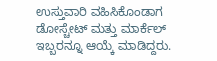ಉಸ್ತುವಾರಿ ವಹಿಸಿಕೊಂಡಾಗ ಡೋಸ್ಚೇಟ್ ಮತ್ತು ಮಾರ್ಕೆಲ್ ಇಬ್ಬರನ್ನೂ ಆಯ್ಕೆ ಮಾಡಿದ್ದರು.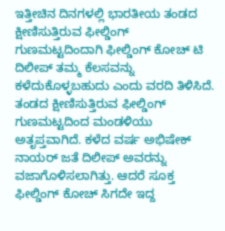ಇತ್ತೀಚಿನ ದಿನಗಳಲ್ಲಿ ಭಾರತೀಯ ತಂಡದ ಕ್ಷೀಣಿಸುತ್ತಿರುವ ಫೀಲ್ಡಿಂಗ್ ಗುಣಮಟ್ಟದಿಂದಾಗಿ ಫೀಲ್ಡಿಂಗ್ ಕೋಚ್ ಟಿ ದಿಲೀಪ್ ತಮ್ಮ ಕೆಲಸವನ್ನು ಕಳೆದುಕೊಳ್ಳಬಹುದು ಎಂದು ವರದಿ ತಿಳಿಸಿದೆ.
ತಂಡದ ಕ್ಷೀಣಿಸುತ್ತಿರುವ ಫೀಲ್ಡಿಂಗ್ ಗುಣಮಟ್ಟದಿಂದ ಮಂಡಳಿಯು ಅತೃಪ್ತವಾಗಿದೆ. ಕಳೆದ ವರ್ಷ ಅಭಿಷೇಕ್ ನಾಯರ್ ಜತೆ ದಿಲೀಪ್ ಅವರನ್ನು ವಜಾಗೊಳಿಸಲಾಗಿತ್ತು. ಆದರೆ ಸೂಕ್ತ ಫೀಲ್ಡಿಂಗ್ ಕೋಚ್ ಸಿಗದೇ ಇದ್ದ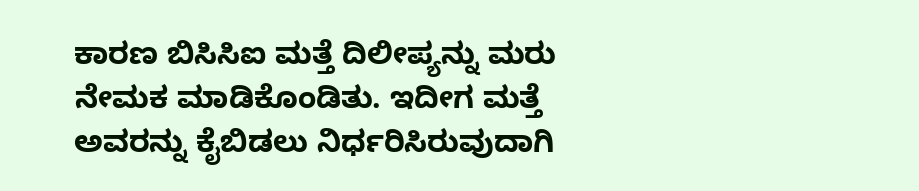ಕಾರಣ ಬಿಸಿಸಿಐ ಮತ್ತೆ ದಿಲೀಪ್ಯನ್ನು ಮರು ನೇಮಕ ಮಾಡಿಕೊಂಡಿತು. ಇದೀಗ ಮತ್ತೆ ಅವರನ್ನು ಕೈಬಿಡಲು ನಿರ್ಧರಿಸಿರುವುದಾಗಿ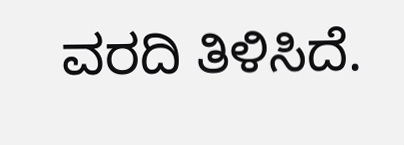ವರದಿ ತಿಳಿಸಿದೆ.